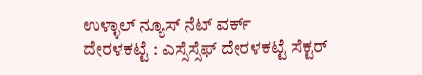ಉಳ್ಳಾಲ್ ನ್ಯೂಸ್ ನೆಟ್ ವರ್ಕ್
ದೇರಳಕಟ್ಟೆ : ಎಸ್ಸೆಸ್ಸೆಫ್ ದೇರಳಕಟ್ಟೆ ಸೆಕ್ಟರ್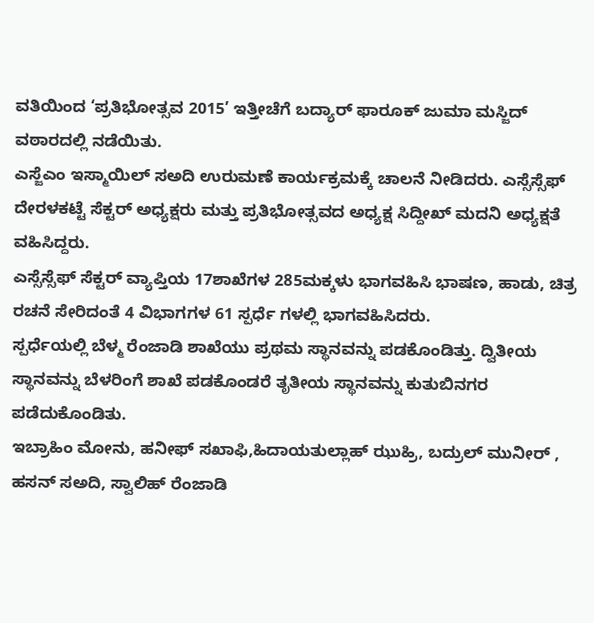ವತಿಯಿಂದ ‘ಪ್ರತಿಭೋತ್ಸವ 2015’ ಇತ್ತೀಚೆಗೆ ಬದ್ಯಾರ್ ಫಾರೂಕ್ ಜುಮಾ ಮಸ್ಜಿದ್ ವಠಾರದಲ್ಲಿ ನಡೆಯಿತು.
ಎಸ್ಜೆಎಂ ಇಸ್ಮಾಯಿಲ್ ಸಅದಿ ಉರುಮಣೆ ಕಾರ್ಯಕ್ರಮಕ್ಕೆ ಚಾಲನೆ ನೀಡಿದರು. ಎಸ್ಸೆಸ್ಸೆಫ್ ದೇರಳಕಟ್ಟೆ ಸೆಕ್ಟರ್ ಅಧ್ಯಕ್ಷರು ಮತ್ತು ಪ್ರತಿಭೋತ್ಸವದ ಅಧ್ಯಕ್ಷ ಸಿದ್ದೀಖ್ ಮದನಿ ಅಧ್ಯಕ್ಷತೆ ವಹಿಸಿದ್ದರು.
ಎಸ್ಸೆಸ್ಸೆಫ್ ಸೆಕ್ಟರ್ ವ್ಯಾಪ್ತಿಯ 17ಶಾಖೆಗಳ 285ಮಕ್ಕಳು ಭಾಗವಹಿಸಿ ಭಾಷಣ, ಹಾಡು, ಚಿತ್ರ ರಚನೆ ಸೇರಿದಂತೆ 4 ವಿಭಾಗಗಳ 61 ಸ್ಪರ್ಧೆ ಗಳಲ್ಲಿ ಭಾಗವಹಿಸಿದರು.
ಸ್ಪರ್ಧೆಯಲ್ಲಿ ಬೆಳ್ಮ ರೆಂಜಾಡಿ ಶಾಖೆಯು ಪ್ರಥಮ ಸ್ಥಾನವನ್ನು ಪಡಕೊಂಡಿತ್ತು. ದ್ವಿತೀಯ ಸ್ಥಾನವನ್ನು ಬೆಳರಿಂಗೆ ಶಾಖೆ ಪಡಕೊಂಡರೆ ತೃತೀಯ ಸ್ಥಾನವನ್ನು ಕುತುಬಿನಗರ ಪಡೆದುಕೊಂಡಿತು.
ಇಬ್ರಾಹಿಂ ಮೋನು, ಹನೀಫ್ ಸಖಾಫಿ,ಹಿದಾಯತುಲ್ಲಾಹ್ ಝುಹ್ರಿ, ಬದ್ರುಲ್ ಮುನೀರ್ , ಹಸನ್ ಸಅದಿ, ಸ್ವಾಲಿಹ್ ರೆಂಜಾಡಿ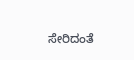ಸೇರಿದಂತೆ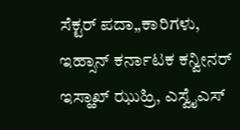ಸೆಕ್ಟರ್ ಪದಾ„ಕಾರಿಗಳು, ಇಹ್ಸಾನ್ ಕರ್ನಾಟಕ ಕನ್ವೀನರ್ ಇಸ್ಹಾಖ್ ಝುಹ್ರಿ, ಎಸ್ವೈಎಸ್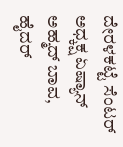ದೇರಳಕಟ್ಟೆ ಸೆಂಟರ್ ಅಧ್ಕಕ್ಷ ಏಷ್ಯಾನ್ ಅಹ್ಮದ್ ಬಾವ, ಹೈದರ್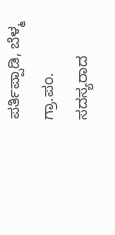ಪರ್ತಿಪ್ಪಾಡಿ, ಬೆಳ್ಮ ಗ್ರಾ.ಪಂ. ಸದಸ್ಯರಾದ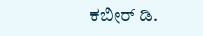ಕಬೀರ್ ಡಿ.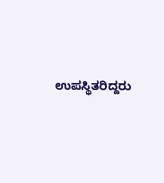ಉಪಸ್ಥಿತರಿದ್ದರು